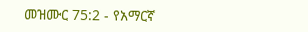መዝሙር 75:2 - የአማርኛ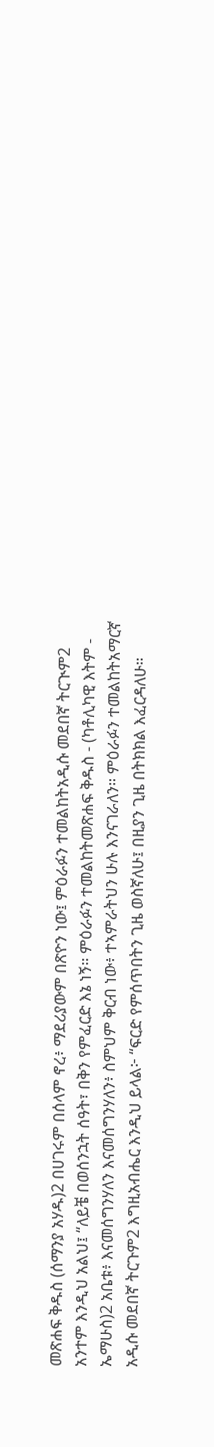መጽሐፍ ቅዱስ (ሰማንያ አሃዱ)2 በሀገሩም በሰላም ኖረ፥ ማደሪያውም በጽዮን ነው፤ ምዕራፉን ተመልከትአዲሱ መደበኛ ትርጒም2 አንተም እንዲህ አልህ፤ “ለይቼ በወሰንኋት ሰዓት፣ በቅን የምፈርድ እኔ ነኝ። ምዕራፉን ተመልከትመጽሐፍ ቅዱስ - (ካቶሊካዊ እትም - ኤማሁስ)2 አቤቱ፥ እናመሰግንሃለን እናመሰግንሃለን፥ ስምህም ቅርብ ነው፥ ተኣምራትህን ሁሉ እንናገራለን። ምዕራፉን ተመልከትአማርኛ አዲሱ መደበኛ ትርጉም2 እግዚአብሔር እንዲህ ይላል፦ “ፍርድ የምሰጥበትን ጊዜ ወስኛለሁ፤ በዚያን ጊዜ በትክክል እፈርዳለሁ።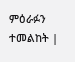ምዕራፉን ተመልከት |